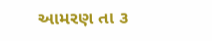આમરણ તા ૩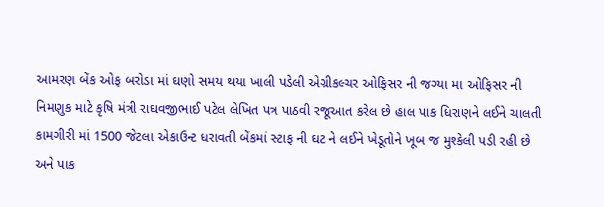આમરણ બેંક ઓફ બરોડા માં ઘણો સમય થયા ખાલી પડેલી એગ્રીકલ્ચર ઓફિસર ની જગ્યા મા ઓફિસર ની નિમણુક માટે કૃષિ મંત્રી રાઘવજીભાઈ પટેલ લેખિત પત્ર પાઠવી રજૂઆત કરેલ છે હાલ પાક ધિરાણને લઈને ચાલતી કામગીરી માં 1500 જેટલા એકાઉન્ટ ધરાવતી બેંકમાં સ્ટાફ ની ઘટ ને લઈને ખેડૂતોને ખૂબ જ મુશ્કેલી પડી રહી છે અને પાક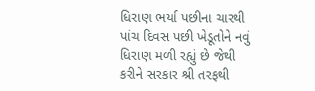ધિરાણ ભર્યા પછીના ચારથી પાંચ દિવસ પછી ખેડૂતોને નવું ધિરાણ મળી રહ્યું છે જેથી કરીને સરકાર શ્રી તરફથી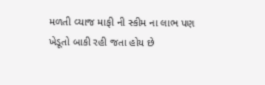મળતી વ્યાજ માફી ની સ્કીમ ના લાભ પણ ખેડૂતો બાકી રહી જતા હોય છે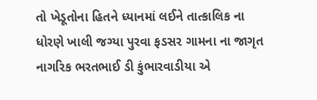તો ખેડૂતોના હિતને ધ્યાનમાં લઈને તાત્કાલિક ના ધોરણે ખાલી જગ્યા પુરવા ફડસર ગામના ના જાગૃત નાગરિક ભરતભાઈ ડી કુંભારવાડીયા એ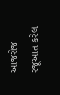આજરોજ રજૂઆત કરેલ